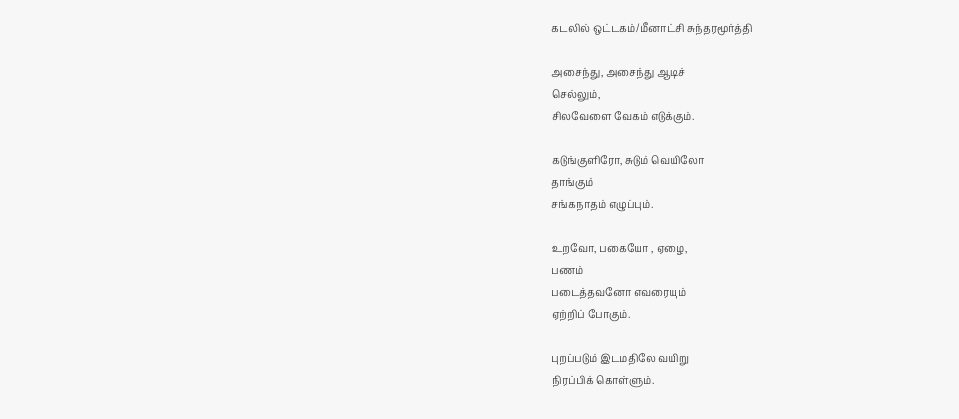கடலில் ஒட்டகம்/மீனாட்சி சுந்தரமூர்த்தி

அசைந்து, அசைந்து ஆடிச்
செல்லும்,
சிலவேளை வேகம் எடுக்கும்.

கடுங்குளிரோ, சுடும் வெயிலோ
தாங்கும்
சங்கநாதம் எழுப்பும்.

உறவோ, பகையோ , ஏழை,
பணம்
படைத்தவனோ எவரையும்
ஏற்றிப் போகும்.

புறப்படும் இடமதிலே வயிறு
நிரப்பிக் கொள்ளும்.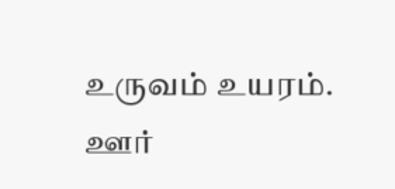உருவம் உயரம்.
ஊர்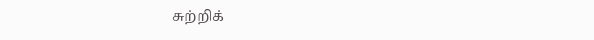சுற்றிக்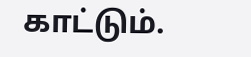காட்டும்.